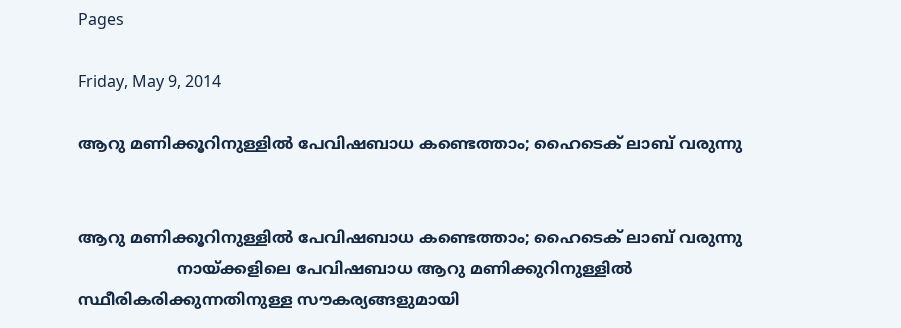Pages

Friday, May 9, 2014

ആറു മണിക്കൂറിനുള്ളില്‍ പേവിഷബാധ കണ്ടെത്താം; ഹൈടെക് ലാബ് വരുന്നു


ആറു മണിക്കൂറിനുള്ളില്‍ പേവിഷബാധ കണ്ടെത്താം; ഹൈടെക് ലാബ് വരുന്നു
                    നായ്ക്കളിലെ പേവിഷബാധ ആറു മണിക്കുറിനുള്ളില്‍ സ്ഥീരികരിക്കുന്നതിനുള്ള സൗകര്യങ്ങളുമായി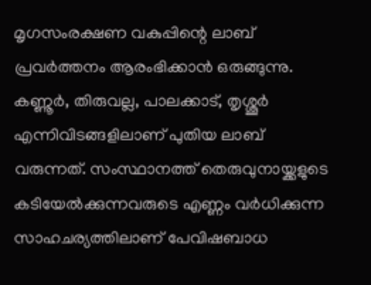മൃഗസംരക്ഷണ വകുപ്പിന്റെ ലാബ് പ്രവര്‍ത്തനം ആരംഭിക്കാന്‍ ഒരുങ്ങുന്നു. കണ്ണൂര്‍, തിരുവല്ല, പാലക്കാട്, തൃശ്ശൂര്‍ എന്നിവിടങ്ങളിലാണ് പുതിയ ലാബ് വരുന്നത്. സംസ്ഥാനത്ത് തെരുവുനായ്ക്കളുടെ കടിയേല്‍ക്കുന്നവരുടെ എണ്ണം വര്‍ധിക്കുന്ന സാഹചര്യത്തിലാണ് പേവിഷബാധ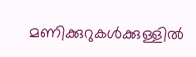മണിക്കുറുകള്‍ക്കുള്ളില്‍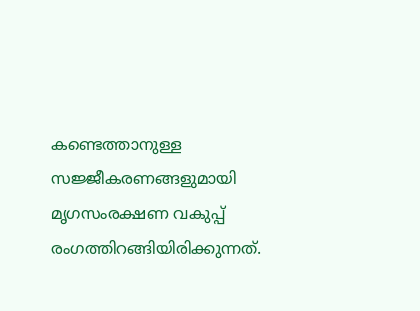കണ്ടെത്താനുള്ള സജ്ജീകരണങ്ങളുമായി മൃഗസംരക്ഷണ വകുപ്പ് രംഗത്തിറങ്ങിയിരിക്കുന്നത്.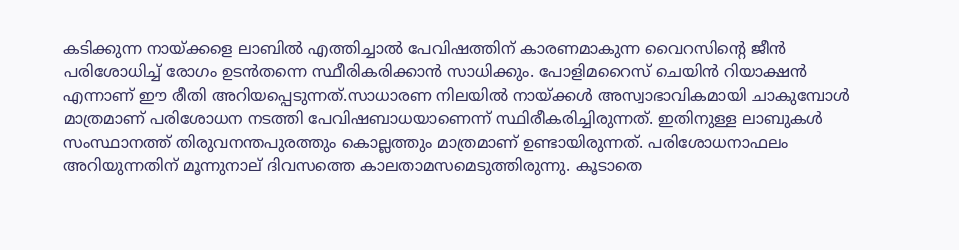കടിക്കുന്ന നായ്ക്കളെ ലാബില്‍ എത്തിച്ചാല്‍ പേവിഷത്തിന് കാരണമാകുന്ന വൈറസിന്റെ ജീന്‍ പരിശോധിച്ച് രോഗം ഉടന്‍തന്നെ സ്ഥീരികരിക്കാന്‍ സാധിക്കും. പോളിമറൈസ് ചെയിന്‍ റിയാക്ഷന്‍ എന്നാണ് ഈ രീതി അറിയപ്പെടുന്നത്.സാധാരണ നിലയില്‍ നായ്ക്കള്‍ അസ്വാഭാവികമായി ചാകുമ്പോള്‍ മാത്രമാണ് പരിശോധന നടത്തി പേവിഷബാധയാണെന്ന് സ്ഥിരീകരിച്ചിരുന്നത്. ഇതിനുള്ള ലാബുകള്‍ സംസ്ഥാനത്ത് തിരുവനന്തപുരത്തും കൊല്ലത്തും മാത്രമാണ് ഉണ്ടായിരുന്നത്. പരിശോധനാഫലം അറിയുന്നതിന് മൂന്നുനാല് ദിവസത്തെ കാലതാമസമെടുത്തിരുന്നു. കൂടാതെ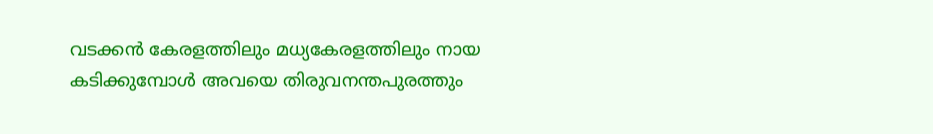വടക്കന്‍ കേരളത്തിലും മധ്യകേരളത്തിലും നായ കടിക്കുമ്പോള്‍ അവയെ തിരുവനന്തപുരത്തും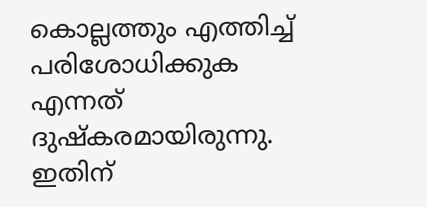കൊല്ലത്തും എത്തിച്ച് പരിശോധിക്കുക എന്നത് ദുഷ്‌കരമായിരുന്നു. ഇതിന്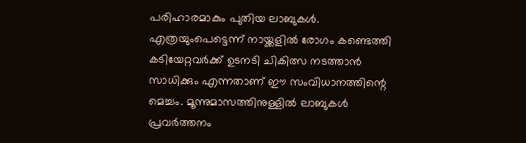പരിഹാരമാകും പുതിയ ലാബുകള്‍. എത്രയുംപെട്ടെന്ന് നായ്ക്കളില്‍ രോഗം കണ്ടെത്തി കടിയേറ്റവര്‍ക്ക് ഉടനടി ചികിത്സ നടത്താന്‍ സാധിക്കും എന്നതാണ് ഈ സംവിധാനത്തിന്റെ മെച്ചം. മൂന്നുമാസത്തിനുള്ളില്‍ ലാബുകള്‍ പ്രവര്‍ത്തനം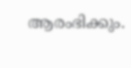ആരംഭിക്കും.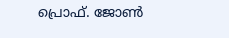പ്രൊഫ്‌. ജോണ്‍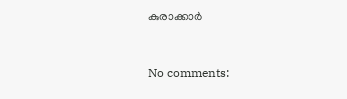കുരാക്കാർ



No comments: